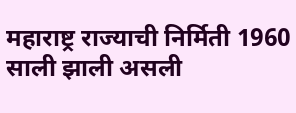महाराष्ट्र राज्याची निर्मिती 1960 साली झाली असली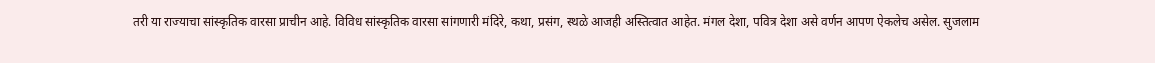तरी या राज्याचा सांस्कृतिक वारसा प्राचीन आहे. विविध सांस्कृतिक वारसा सांगणारी मंदिरे, कथा, प्रसंग, स्थळे आजही अस्तित्वात आहेत. मंगल देशा, पवित्र देशा असे वर्णन आपण ऐकलेच असेल. सुजलाम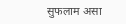सुफलाम असा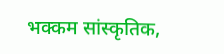भक्कम सांस्कृतिक,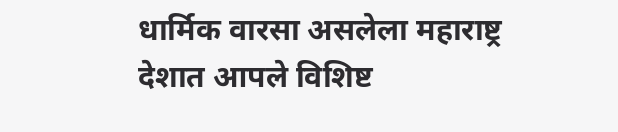धार्मिक वारसा असलेला महाराष्ट्र देशात आपले विशिष्ट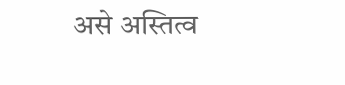असे अस्तित्व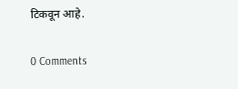टिकवून आहे.

0 Comments